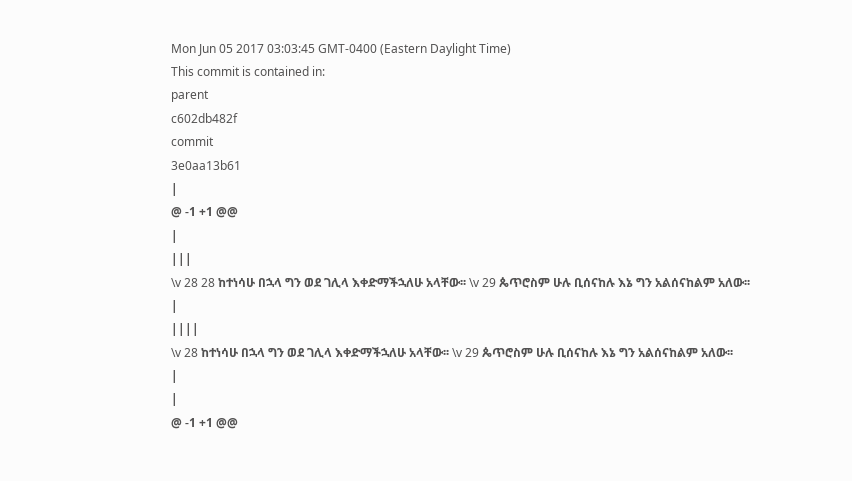Mon Jun 05 2017 03:03:45 GMT-0400 (Eastern Daylight Time)
This commit is contained in:
parent
c602db482f
commit
3e0aa13b61
|
@ -1 +1 @@
|
|||
\v 28 28 ከተነሳሁ በኋላ ግን ወደ ገሊላ እቀድማችኋለሁ አላቸው፡፡ \v 29 ጴጥሮስም ሁሉ ቢሰናከሉ እኔ ግን አልሰናከልም አለው፡፡
|
||||
\v 28 ከተነሳሁ በኋላ ግን ወደ ገሊላ እቀድማችኋለሁ አላቸው፡፡ \v 29 ጴጥሮስም ሁሉ ቢሰናከሉ እኔ ግን አልሰናከልም አለው፡፡
|
|
@ -1 +1 @@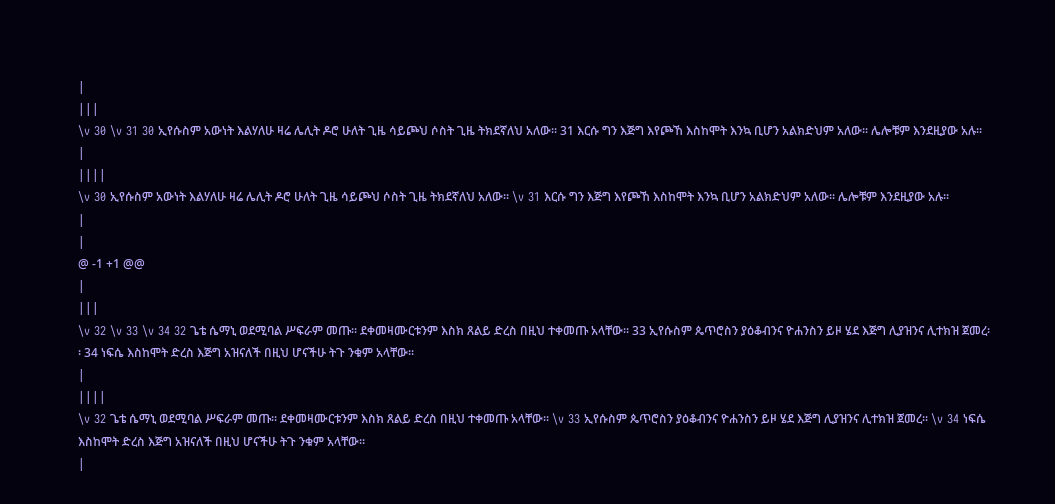|
|||
\v 30 \v 31 30 ኢየሱስም አውነት እልሃለሁ ዛሬ ሌሊት ዶሮ ሁለት ጊዜ ሳይጮህ ሶስት ጊዜ ትክደኛለህ አለው፡፡ 31 እርሱ ግን እጅግ እየጮኸ እስከሞት እንኳ ቢሆን አልክድህም አለው፡፡ ሌሎቹም እንደዚያው አሉ፡፡
|
||||
\v 30 ኢየሱስም አውነት እልሃለሁ ዛሬ ሌሊት ዶሮ ሁለት ጊዜ ሳይጮህ ሶስት ጊዜ ትክደኛለህ አለው፡፡ \v 31 እርሱ ግን እጅግ እየጮኸ እስከሞት እንኳ ቢሆን አልክድህም አለው፡፡ ሌሎቹም እንደዚያው አሉ፡፡
|
|
@ -1 +1 @@
|
|||
\v 32 \v 33 \v 34 32 ጌቴ ሴማኒ ወደሚባል ሥፍራም መጡ፡፡ ደቀመዛሙርቱንም እስክ ጸልይ ድረስ በዚህ ተቀመጡ አላቸው፡፡ 33 ኢየሱስም ጴጥሮስን ያዕቆብንና ዮሐንስን ይዞ ሄደ እጅግ ሊያዝንና ሊተክዝ ጀመረ፡፡ 34 ነፍሴ እስከሞት ድረስ እጅግ አዝናለች በዚህ ሆናችሁ ትጉ ንቁም አላቸው፡፡
|
||||
\v 32 ጌቴ ሴማኒ ወደሚባል ሥፍራም መጡ፡፡ ደቀመዛሙርቱንም እስክ ጸልይ ድረስ በዚህ ተቀመጡ አላቸው፡፡ \v 33 ኢየሱስም ጴጥሮስን ያዕቆብንና ዮሐንስን ይዞ ሄደ እጅግ ሊያዝንና ሊተክዝ ጀመረ፡፡ \v 34 ነፍሴ እስከሞት ድረስ እጅግ አዝናለች በዚህ ሆናችሁ ትጉ ንቁም አላቸው፡፡
|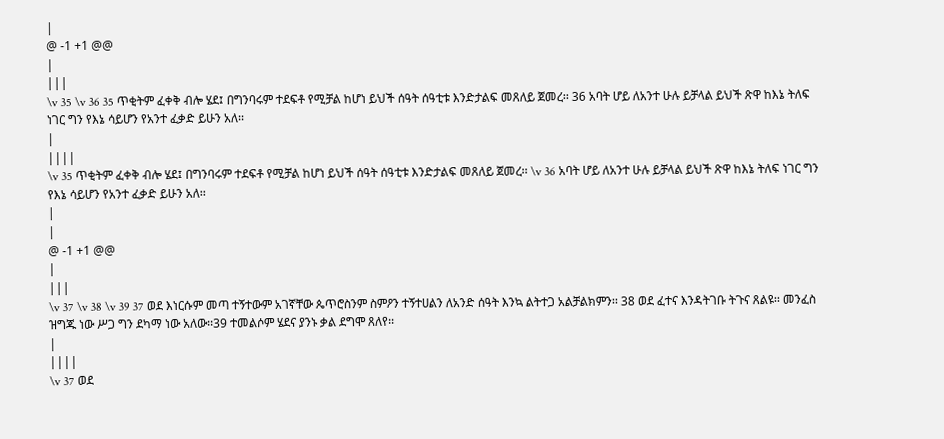|
@ -1 +1 @@
|
|||
\v 35 \v 36 35 ጥቂትም ፈቀቅ ብሎ ሄደ፤ በግንባሩም ተደፍቶ የሚቻል ከሆነ ይህች ሰዓት ሰዓቲቱ እንድታልፍ መጸለይ ጀመረ፡፡ 36 አባት ሆይ ለአንተ ሁሉ ይቻላል ይህች ጽዋ ከእኔ ትለፍ ነገር ግን የእኔ ሳይሆን የአንተ ፈቃድ ይሁን አለ፡፡
|
||||
\v 35 ጥቂትም ፈቀቅ ብሎ ሄደ፤ በግንባሩም ተደፍቶ የሚቻል ከሆነ ይህች ሰዓት ሰዓቲቱ እንድታልፍ መጸለይ ጀመረ፡፡ \v 36 አባት ሆይ ለአንተ ሁሉ ይቻላል ይህች ጽዋ ከእኔ ትለፍ ነገር ግን የእኔ ሳይሆን የአንተ ፈቃድ ይሁን አለ፡፡
|
|
@ -1 +1 @@
|
|||
\v 37 \v 38 \v 39 37 ወደ እነርሱም መጣ ተኝተውም አገኛቸው ጴጥሮስንም ስምዖን ተኝተሀልን ለአንድ ሰዓት እንኳ ልትተጋ አልቻልክምን፡፡ 38 ወደ ፈተና እንዳትገቡ ትጉና ጸልዩ፡፡ መንፈስ ዝግጁ ነው ሥጋ ግን ደካማ ነው አለው፡፡39 ተመልሶም ሄደና ያንኑ ቃል ደግሞ ጸለየ፡፡
|
||||
\v 37 ወደ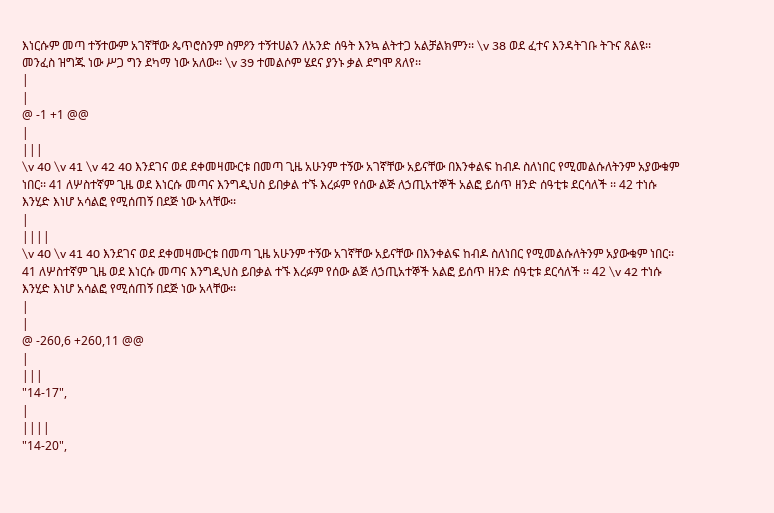እነርሱም መጣ ተኝተውም አገኛቸው ጴጥሮስንም ስምዖን ተኝተሀልን ለአንድ ሰዓት እንኳ ልትተጋ አልቻልክምን፡፡ \v 38 ወደ ፈተና እንዳትገቡ ትጉና ጸልዩ፡፡ መንፈስ ዝግጁ ነው ሥጋ ግን ደካማ ነው አለው፡፡ \v 39 ተመልሶም ሄደና ያንኑ ቃል ደግሞ ጸለየ፡፡
|
|
@ -1 +1 @@
|
|||
\v 40 \v 41 \v 42 40 እንደገና ወደ ደቀመዛሙርቱ በመጣ ጊዜ አሁንም ተኝው አገኛቸው አይናቸው በእንቀልፍ ከብዶ ስለነበር የሚመልሱለትንም አያውቁም ነበር፡፡ 41 ለሦስተኛም ጊዜ ወደ እነርሱ መጣና እንግዲህስ ይበቃል ተኙ እረፉም የሰው ልጅ ለኃጢአተኞች አልፎ ይሰጥ ዘንድ ሰዓቲቱ ደርሳለች ፡፡ 42 ተነሱ እንሂድ እነሆ አሳልፎ የሚሰጠኝ በደጅ ነው አላቸው፡፡
|
||||
\v 40 \v 41 40 እንደገና ወደ ደቀመዛሙርቱ በመጣ ጊዜ አሁንም ተኝው አገኛቸው አይናቸው በእንቀልፍ ከብዶ ስለነበር የሚመልሱለትንም አያውቁም ነበር፡፡ 41 ለሦስተኛም ጊዜ ወደ እነርሱ መጣና እንግዲህስ ይበቃል ተኙ እረፉም የሰው ልጅ ለኃጢአተኞች አልፎ ይሰጥ ዘንድ ሰዓቲቱ ደርሳለች ፡፡ 42 \v 42 ተነሱ እንሂድ እነሆ አሳልፎ የሚሰጠኝ በደጅ ነው አላቸው፡፡
|
|
@ -260,6 +260,11 @@
|
|||
"14-17",
|
||||
"14-20",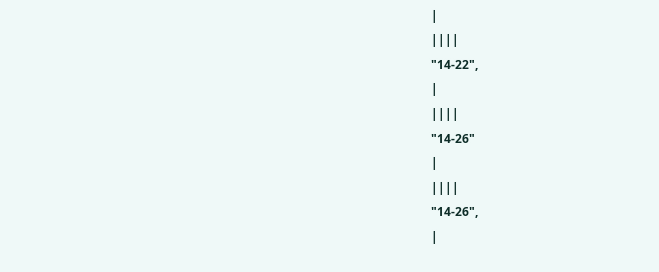|
||||
"14-22",
|
||||
"14-26"
|
||||
"14-26",
|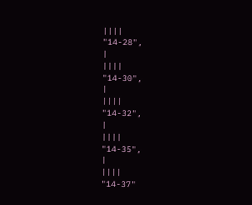||||
"14-28",
|
||||
"14-30",
|
||||
"14-32",
|
||||
"14-35",
|
||||
"14-37"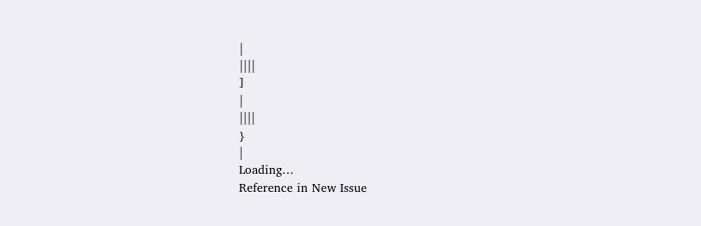|
||||
]
|
||||
}
|
Loading…
Reference in New Issue